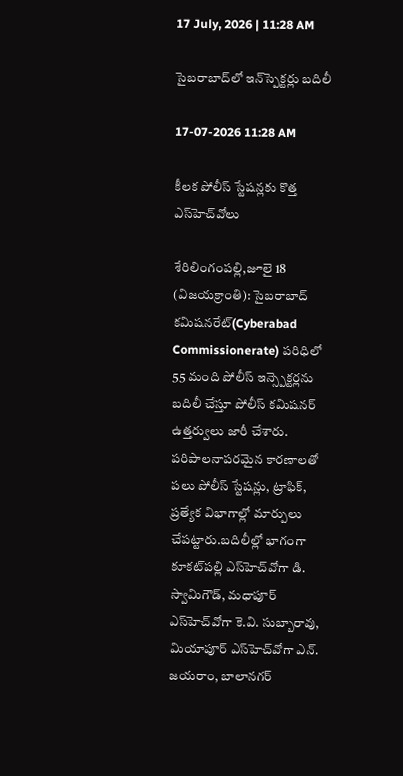17 July, 2026 | 11:28 AM

సైబరాబాద్‌లో ఇన్‌స్పెక్ట‌ర్లు బదిలీ

17-07-2026 11:28 AM

కీలక పోలీస్ స్టేషన్లకు కొత్త ఎస్‌హెచ్‌వోలు

శేరిలింగంపల్లి,జూలై 18 (విజయక్రాంతి): సైబరాబాద్ కమిషనరేట్(Cyberabad Commissionerate) పరిధిలో 55 మంది పోలీస్ ఇన్స్పెక్టర్లను బదిలీ చేస్తూ పోలీస్ కమిషనర్ ఉత్తర్వులు జారీ చేశారు. పరిపాలనాపరమైన కారణాలతో పలు పోలీస్ స్టేషన్లు, ట్రాఫిక్, ప్రత్యేక విభాగాల్లో మార్పులు చేపట్టారు.బదిలీల్లో భాగంగా కూకట్‌పల్లి ఎస్‌హెచ్‌వోగా డి. స్వామిగౌడ్, మధాపూర్ ఎస్‌హెచ్‌వోగా కె.వి. సుబ్బారావు, మియాపూర్ ఎస్‌హెచ్‌వోగా ఎన్. జయరాం, బాలానగర్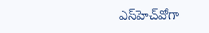ఎస్‌హెచ్‌వోగా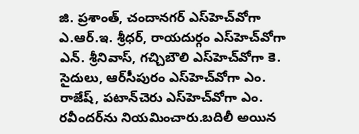జి. ప్రశాంత్, చందానగర్ ఎస్‌హెచ్‌వోగా ఎ.ఆర్.ఇ. శ్రీధర్, రాయదుర్గం ఎస్‌హెచ్‌వోగా ఎన్. శ్రీనివాస్, గచ్చిబౌలి ఎస్‌హెచ్‌వోగా కె. సైదులు, ఆర్‌సీపురం ఎస్‌హెచ్‌వోగా ఎం. రాజేష్, పటాన్‌చెరు ఎస్‌హెచ్‌వోగా ఎం. రవీందర్‌ను నియమించారు.బదిలీ అయిన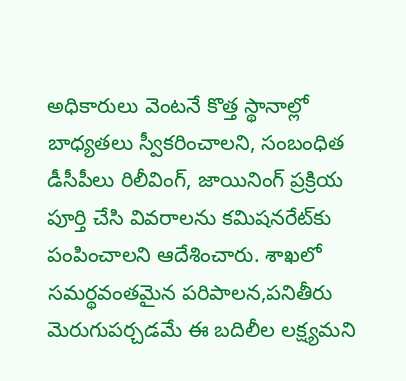అధికారులు వెంటనే కొత్త స్థానాల్లో బాధ్యతలు స్వీకరించాలని, సంబంధిత డీసీపీలు రిలీవింగ్, జాయినింగ్ ప్రక్రియ పూర్తి చేసి వివరాలను కమిషనరేట్‌కు పంపించాలని ఆదేశించారు. శాఖలో సమర్థవంతమైన పరిపాలన,పనితీరు మెరుగుపర్చడమే ఈ బదిలీల లక్ష్యమని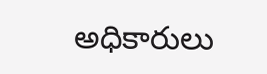అధికారులు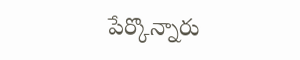పేర్కొన్నారు